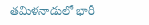తమిళనాడులో భారీ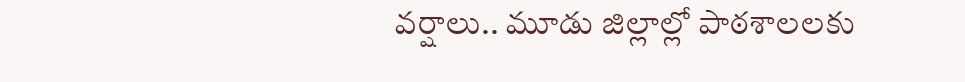వర్షాలు.. మూడు జిల్లాల్లో పాఠశాలలకు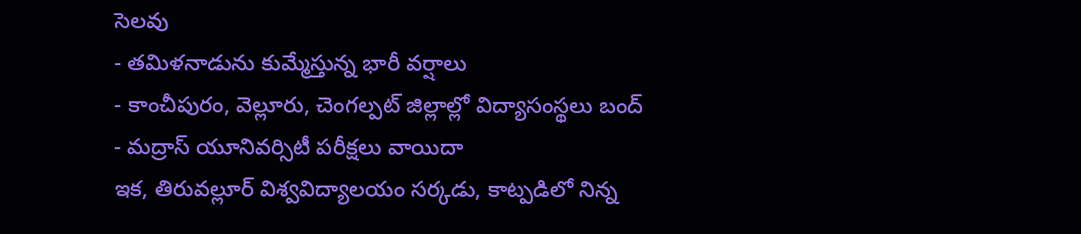సెలవు
- తమిళనాడును కుమ్మేస్తున్న భారీ వర్షాలు
- కాంచీపురం, వెల్లూరు, చెంగల్పట్ జిల్లాల్లో విద్యాసంస్థలు బంద్
- మద్రాస్ యూనివర్సిటీ పరీక్షలు వాయిదా
ఇక, తిరువల్లూర్ విశ్వవిద్యాలయం సర్కడు, కాట్పడిలో నిన్న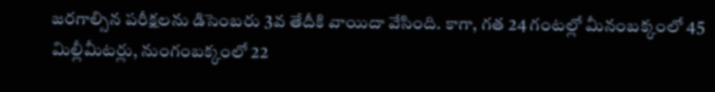జరగాల్సిన పరీక్షలను డిసెంబరు 3వ తేదీకి వాయిదా వేసింది. కాగా, గత 24 గంటల్లో మీనంబక్కంలో 45 మిల్లీమీటర్లు, నుంగంబక్కంలో 22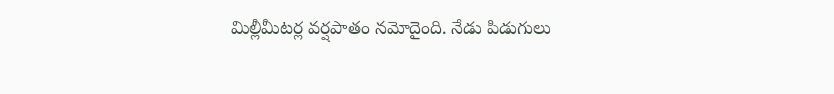మిల్లీమీటర్ల వర్షపాతం నమోదైంది. నేడు పిడుగులు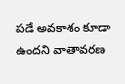పడే అవకాశం కూడా ఉందని వాతావరణ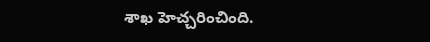శాఖ హెచ్చరించింది.